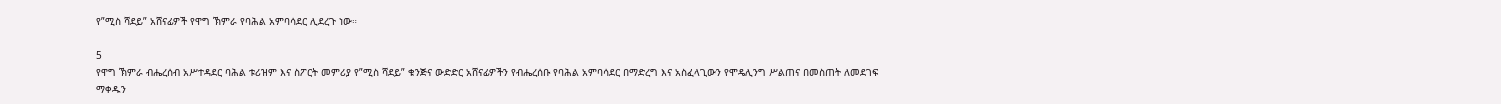የ”ሚስ ሻደይ” አሸናፊዎች የዋግ ኽምራ የባሕል አምባሳደር ሊደረጉ ነው።

5
የዋግ ኽምራ ብሔረሰብ አሥተዳደር ባሕል ቱሪዝም እና ስፖርት መምሪያ የ”ሚስ ሻደይ” ቁንጅና ውድድር አሸናፊዎችን የብሔረሰቡ የባሕል አምባሳደር በማድረግ እና አስፈላጊውን የሞዴሊንግ ሥልጠና በመስጠት ለመደገፍ ማቀዱን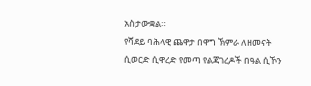አስታውቋል።
የሻደይ ባሕላዊ ጨዋታ በዋግ ኽምራ ለዘመናት ሲወርድ ሲዋረድ የመጣ የልጃገረዶች በዓል ሲኾን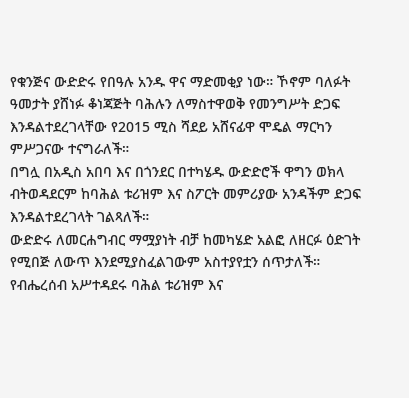የቁንጅና ውድድሩ የበዓሉ አንዱ ዋና ማድመቂያ ነው። ኾኖም ባለፉት ዓመታት ያሸነፉ ቆነጃጅት ባሕሉን ለማስተዋወቅ የመንግሥት ድጋፍ እንዳልተደረገላቸው የ2015 ሚስ ሻደይ አሸናፊዋ ሞዴል ማርካን ምሥጋናው ተናግራለች።
በግሏ በአዲስ አበባ እና በጎንደር በተካሄዱ ውድድሮች ዋግን ወክላ ብትወዳደርም ከባሕል ቱሪዝም እና ስፖርት መምሪያው አንዳችም ድጋፍ እንዳልተደረገላት ገልጻለች።
ውድድሩ ለመርሐግብር ማሟያነት ብቻ ከመካሄድ አልፎ ለዘርፉ ዕድገት የሚበጅ ለውጥ እንደሚያስፈልገውም አስተያየቷን ሰጥታለች።
የብሔረሰብ አሥተዳደሩ ባሕል ቱሪዝም እና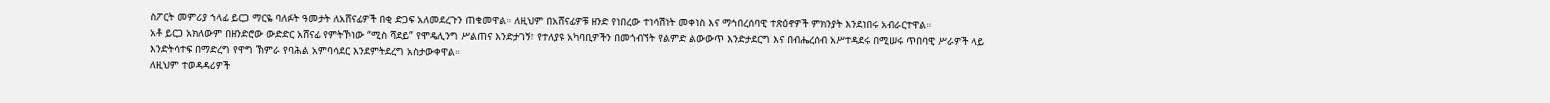ስፖርት መምሪያ ኀላፊ ይርጋ ማርዬ ባለፉት ዓመታት ለአሸናፊዎች በቂ ድጋፍ አለመደረጉን ጠቁመዋል። ለዚህም በአሸናፊዎቹ ዘንድ የነበረው ተነሳሽነት መቀነስ እና ማኅበረሰባዊ ተጽዕኖዎች ምክንያት እንደነበሩ አብራርተዋል።
አቶ ይርጋ አክለውም በዘንድሮው ውድድር አሸናፊ የምትኾነው “ሚስ ሻደይ” የሞዴሊንግ ሥልጠና እንድታገኝ፣ የተለያዩ አካባቢዎችን በመጎብኘት የልምድ ልውውጥ እንድታደርግ እና በብሔረሰብ አሥተዳደሩ በሚሠሩ ጥበባዊ ሥራዎች ላይ እንድትሳተፍ በማድረግ የዋግ ኽምራ የባሕል አምባሳደር እንደምትደረግ አስታውቀዋል።
ለዚህም ተወዳዳሪዎች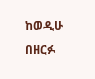ከወዲሁ በዘርፉ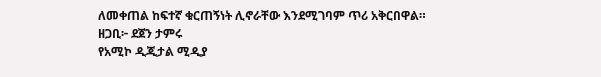ለመቀጠል ከፍተኛ ቁርጠኝነት ሊኖራቸው እንደሚገባም ጥሪ አቅርበዋል።
ዘጋቢ፦ ደጀን ታምሩ
የአሚኮ ዲጂታል ሚዲያ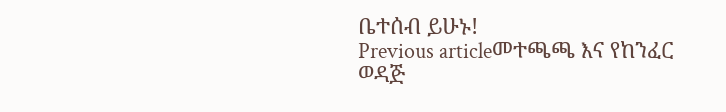ቤተሰብ ይሁኑ!
Previous articleመተጫጫ እና የከንፈር ወዳጅ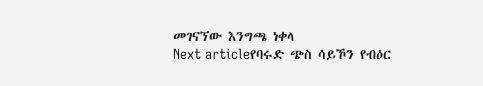መገናኘው እንግጫ ነቀላ
Next articleየባሩድ ጭስ ሳይኾን የብዕር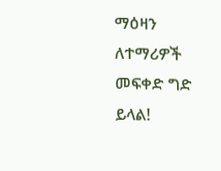ማዕዛን ለተማሪዎች መፍቀድ ግድ ይላል!